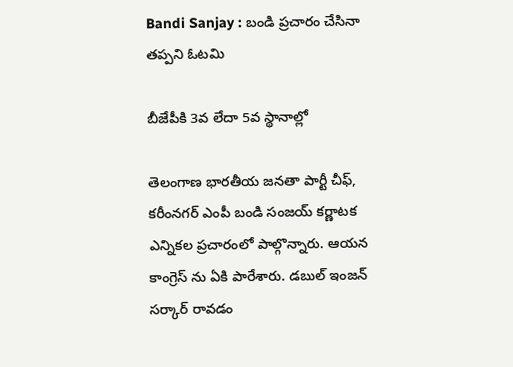Bandi Sanjay : బండి ప్ర‌చారం చేసినా త‌ప్ప‌ని ఓట‌మి

బీజేపీకి 3వ లేదా 5వ స్థానాల్లో

తెలంగాణ భార‌తీయ జ‌న‌తా పార్టీ చీఫ్‌, క‌రీంన‌గ‌ర్ ఎంపీ బండి సంజ‌య్ క‌ర్ణాట‌క ఎన్నిక‌ల ప్ర‌చారంలో పాల్గొన్నారు. ఆయ‌న కాంగ్రెస్ ను ఏకి పారేశారు. డ‌బుల్ ఇంజ‌న్ స‌ర్కార్ రావ‌డం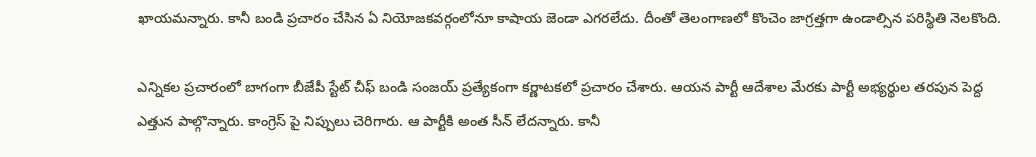ఖాయ‌మ‌న్నారు. కానీ బండి ప్ర‌చారం చేసిన ఏ నియోజ‌క‌వ‌ర్గంలోనూ కాషాయ జెండా ఎగ‌ర‌లేదు. దీంతో తెలంగాణ‌లో కొంచెం జాగ్ర‌త్త‌గా ఉండాల్సిన ప‌రిస్థితి నెల‌కొంది.

ఎన్నిక‌ల ప్ర‌చారంలో బాగంగా బీజేపీ స్టేట్ చీఫ్ బండి సంజ‌య్ ప్ర‌త్యేకంగా క‌ర్ణాట‌క‌లో ప్ర‌చారం చేశారు. ఆయ‌న పార్టీ ఆదేశాల మేర‌కు పార్టీ అభ్య‌ర్థుల త‌ర‌పున పెద్ద ఎత్తున పాల్గొన్నారు. కాంగ్రెస్ పై నిప్పులు చెరిగారు. ఆ పార్టీకి అంత సీన్ లేద‌న్నారు. కానీ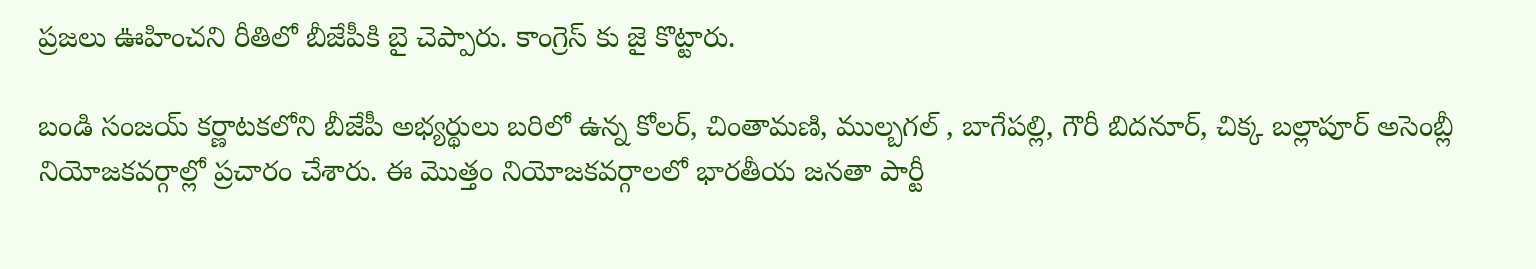ప్ర‌జ‌లు ఊహించ‌ని రీతిలో బీజేపీకి బై చెప్పారు. కాంగ్రెస్ కు జై కొట్టారు.

బండి సంజ‌య్ క‌ర్ణాట‌క‌లోని బీజేపీ అభ్య‌ర్థులు బ‌రిలో ఉన్న కోలర్, చింతామ‌ణి, ముల్బ‌గ‌ల్ , బాగేప‌ల్లి, గౌరీ బిద‌నూర్, చిక్క బ‌ల్లాపూర్ అసెంబ్లీ నియోజ‌క‌వ‌ర్గాల్లో ప్ర‌చారం చేశారు. ఈ మొత్తం నియోజ‌క‌వ‌ర్గాల‌లో భార‌తీయ జ‌న‌తా పార్టీ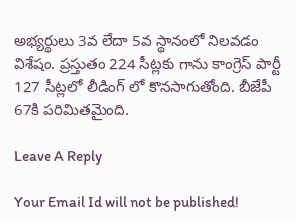అభ్య‌ర్థులు 3వ లేదా 5వ స్థానంలో నిలవ‌డం విశేషం. ప్ర‌స్తుతం 224 సీట్ల‌కు గాను కాంగ్రెస్ పార్టీ 127 సీట్ల‌లో లీడింగ్ లో కొన‌సాగుతోంది. బీజేపీ 67కి ప‌రిమిత‌మైంది.

Leave A Reply

Your Email Id will not be published!